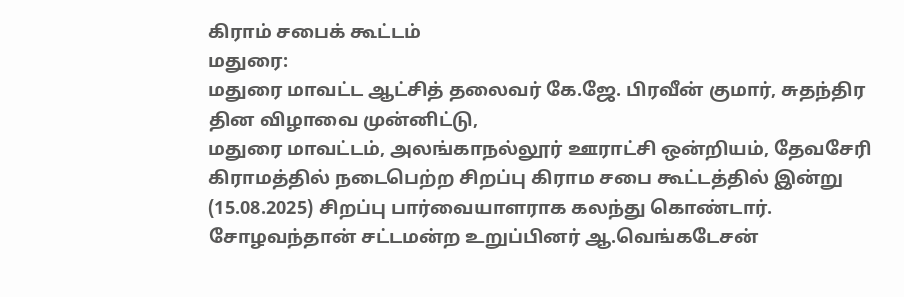கிராம் சபைக் கூட்டம்
மதுரை:
மதுரை மாவட்ட ஆட்சித் தலைவர் கே.ஜே. பிரவீன் குமார், சுதந்திர தின விழாவை முன்னிட்டு,
மதுரை மாவட்டம், அலங்காநல்லூர் ஊராட்சி ஒன்றியம், தேவசேரி கிராமத்தில் நடைபெற்ற சிறப்பு கிராம சபை கூட்டத்தில் இன்று (15.08.2025) சிறப்பு பார்வையாளராக கலந்து கொண்டார்.
சோழவந்தான் சட்டமன்ற உறுப்பினர் ஆ.வெங்கடேசன்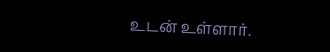உடன் உள்ளார்.